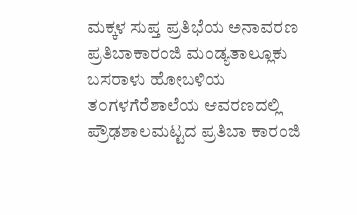ಮಕ್ಕಳ ಸುಪ್ತ ಪ್ರತಿಭೆಯ ಅನಾವರಣ ಪ್ರತಿಬಾಕಾರಂಜಿ ಮಂಡ್ಯತಾಲ್ಲೂಕು ಬಸರಾಳು ಹೋಬಳಿಯ ತ೦ಗಳಗೆರೆಶಾಲೆಯ ಆವರಣದಲ್ಲಿ ಪ್ರೌಢಶಾಲಮಟ್ಟದ ಪ್ರತಿಬಾ ಕಾರಂಜಿ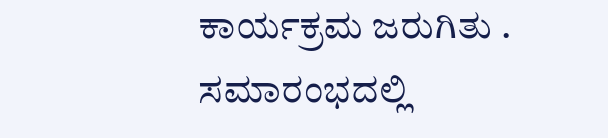ಕಾರ್ಯಕ್ರಮ ಜರುಗಿತು . ಸಮಾರಂಭದಲ್ಲಿ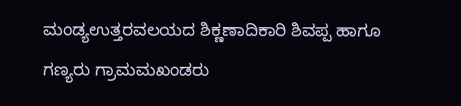ಮಂಡ್ಯಉತ್ತರವಲಯದ ಶಿಕ್ಣಣಾದಿಕಾರಿ ಶಿವಪ್ಪ ಹಾಗೂ ಗಣ್ಯರು ಗ್ರಾಮಮಖಂಡರು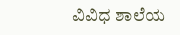ವಿವಿಧ ಶಾಲೆಯ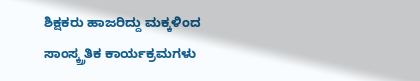ಶಿಕ್ಷಕರು ಹಾಜರಿದ್ದು ಮಕ್ಕಳಿಂದ ಸಾಂಸ್ಕ್ರ್ರತಿಕ ಕಾರ್ಯಕ್ರಮಗಳು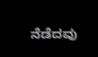ನೆಡೆದವು